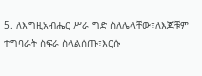5. ለእግዚአብሔር ሥራ ግድ ስለሌላቸው፣ለእጆቹም ተግባራት ስፍራ ስላልሰጡ፣እርሱ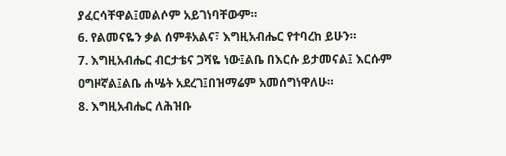ያፈርሳቸዋል፤መልሶም አይገነባቸውም።
6. የልመናዬን ቃል ሰምቶአልና፣ እግዚአብሔር የተባረከ ይሁን።
7. እግዚአብሔር ብርታቴና ጋሻዬ ነው፤ልቤ በእርሱ ይታመናል፤ እርሱም ዐግዞኛል፤ልቤ ሐሤት አደረገ፤በዝማሬም አመሰግነዋለሁ።
8. እግዚአብሔር ለሕዝቡ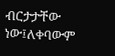ብርታታቸው ነው፤ለቀባውም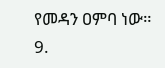የመዳን ዐምባ ነው።
9.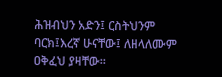ሕዝብህን አድን፤ ርስትህንም ባርክ፤እረኛ ሁናቸው፤ ለዘላለሙም ዐቅፈህ ያዛቸው።